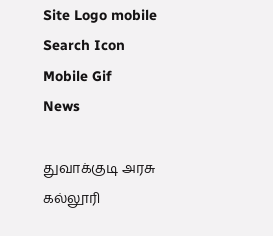Site Logo mobile
Search Icon
Mobile Gif
News

துவாக்குடி அரசு கல்லூரி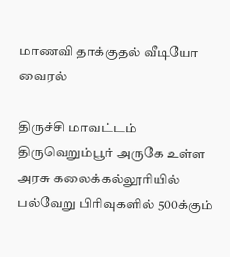மாணவி தாக்குதல் வீடியோ வைரல்

திருச்சி மாவட்டம் திருவெறும்பூர் அருகே உள்ள அரசு கலைக்கல்லூரியில் பல்வேறு பிரிவுகளில் 500க்கும்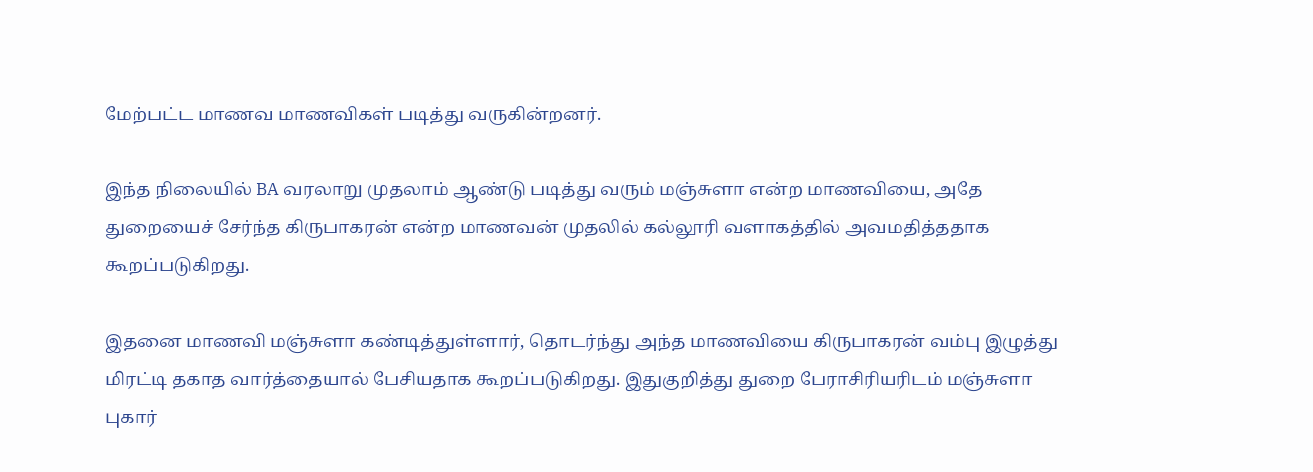மேற்பட்ட மாணவ மாணவிகள் படித்து வருகின்றனர்.

இந்த நிலையில் BA வரலாறு முதலாம் ஆண்டு படித்து வரும் மஞ்சுளா என்ற மாணவியை, அதே துறையைச் சேர்ந்த கிருபாகரன் என்ற மாணவன் முதலில் கல்லூரி வளாகத்தில் அவமதித்ததாக கூறப்படுகிறது.

இதனை மாணவி மஞ்சுளா கண்டித்துள்ளார், தொடர்ந்து அந்த மாணவியை கிருபாகரன் வம்பு இழுத்து மிரட்டி தகாத வார்த்தையால் பேசியதாக கூறப்படுகிறது. இதுகுறித்து துறை பேராசிரியரிடம் மஞ்சுளா புகார்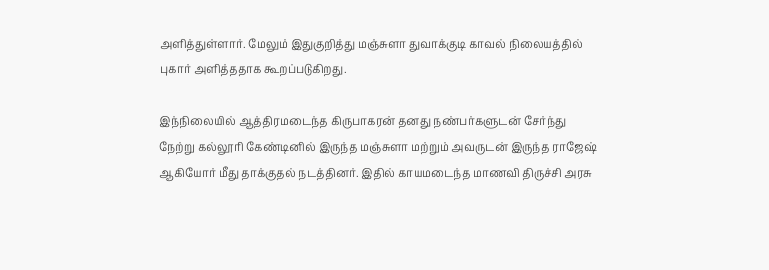அளித்துள்ளார். மேலும் இதுகுறித்து மஞ்சுளா துவாக்குடி காவல் நிலையத்தில் புகார் அளித்ததாக கூறப்படுகிறது.

இந்நிலையில் ஆத்திரமடைந்த கிருபாகரன் தனது நண்பர்களுடன் சேர்ந்து நேற்று கல்லூரி கேண்டினில் இருந்த மஞ்சுளா மற்றும் அவருடன் இருந்த ராஜேஷ் ஆகியோர் மீது தாக்குதல் நடத்தினர். இதில் காயமடைந்த மாணவி திருச்சி அரசு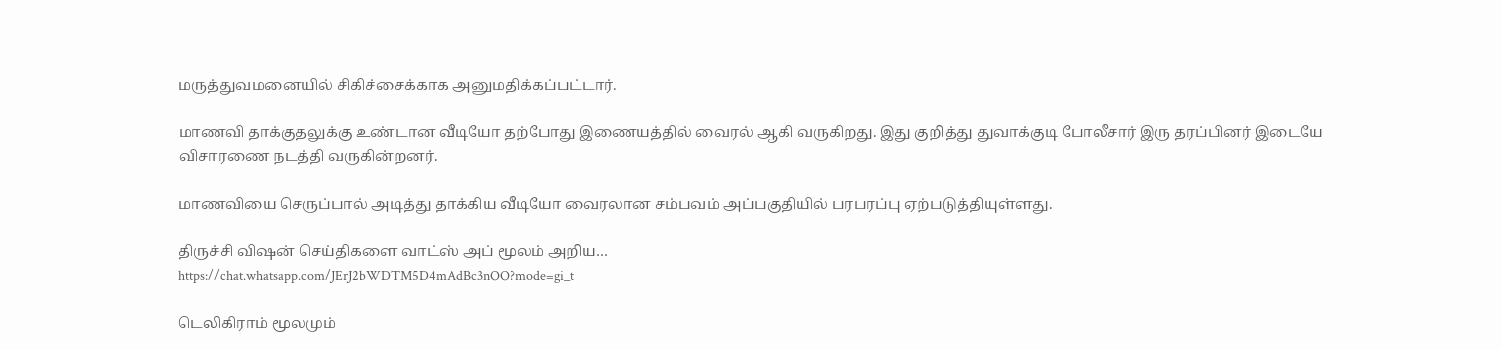மருத்துவமனையில் சிகிச்சைக்காக அனுமதிக்கப்பட்டார்.

மாணவி தாக்குதலுக்கு உண்டான வீடியோ தற்போது இணையத்தில் வைரல் ஆகி வருகிறது. இது குறித்து துவாக்குடி போலீசார் இரு தரப்பினர் இடையே விசாரணை நடத்தி வருகின்றனர்.

மாணவியை செருப்பால் அடித்து தாக்கிய வீடியோ வைரலான சம்பவம் அப்பகுதியில் பரபரப்பு ஏற்படுத்தியுள்ளது.

திருச்சி விஷன் செய்திகளை வாட்ஸ் அப் மூலம் அறிய…
https://chat.whatsapp.com/JErJ2bWDTM5D4mAdBc3nOO?mode=gi_t

டெலிகிராம் மூலமும்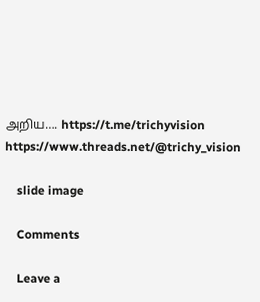அறிய…. https://t.me/trichyvision
https://www.threads.net/@trichy_vision

    slide image

    Comments

    Leave a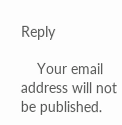Reply

    Your email address will not be published.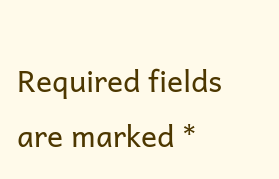Required fields are marked *